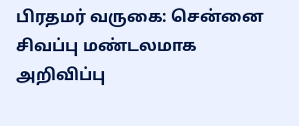பிரதமர் வருகை: சென்னை சிவப்பு மண்டலமாக அறிவிப்பு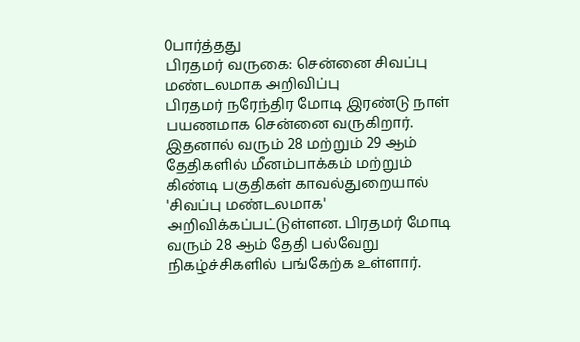0பார்த்தது
பிரதமர் வருகை: சென்னை சிவப்பு மண்டலமாக அறிவிப்பு
பிரதமர் நரேந்திர மோடி இரண்டு நாள் பயணமாக சென்னை வருகிறார். இதனால் வரும் 28 மற்றும் 29 ஆம் தேதிகளில் மீனம்பாக்கம் மற்றும் கிண்டி பகுதிகள் காவல்துறையால் 'சிவப்பு மண்டலமாக' அறிவிக்கப்பட்டுள்ளன. பிரதமர் மோடி வரும் 28 ஆம் தேதி பல்வேறு நிகழ்ச்சிகளில் பங்கேற்க உள்ளார்.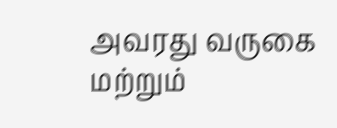அவரது வருகை மற்றும்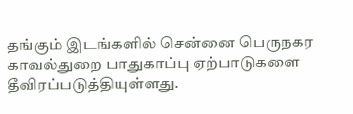தங்கும் இடங்களில் சென்னை பெருநகர காவல்துறை பாதுகாப்பு ஏற்பாடுகளை தீவிரப்படுத்தியுள்ளது.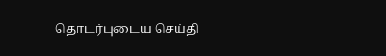தொடர்புடைய செய்தி